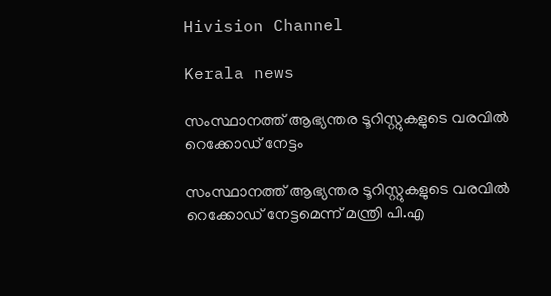Hivision Channel

Kerala news

സംസ്ഥാനത്ത് ആഭ്യന്തര ടൂറിസ്റ്റുകളുടെ വരവില്‍ റെക്കോഡ് നേട്ടം

സംസ്ഥാനത്ത് ആഭ്യന്തര ടൂറിസ്റ്റുകളുടെ വരവില്‍ റെക്കോഡ് നേട്ടമെന്ന് മന്ത്രി പി.എ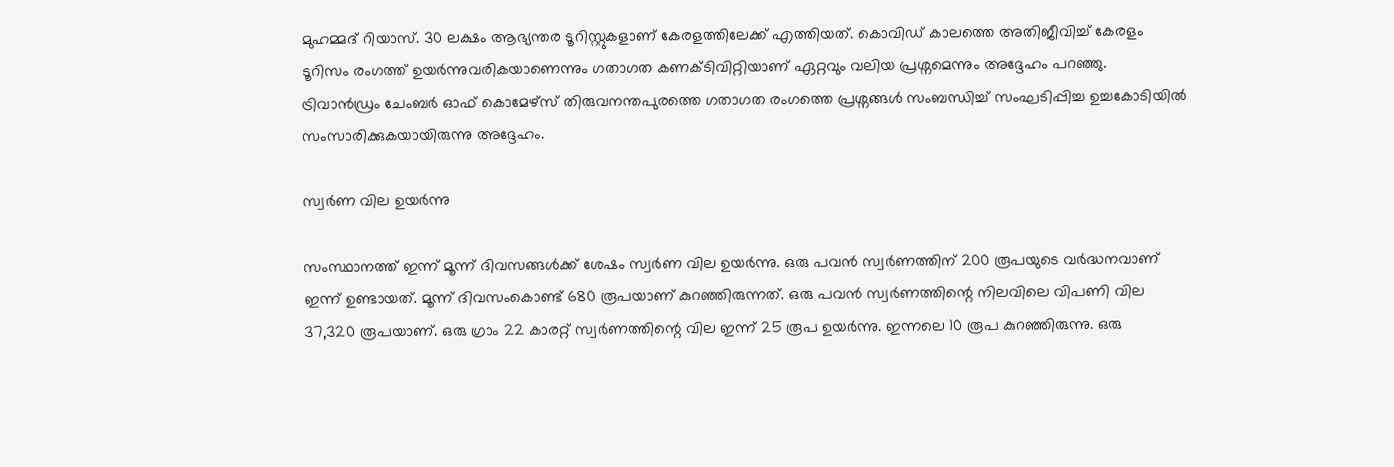മുഹമ്മദ് റിയാസ്. 30 ലക്ഷം ആഭ്യന്തര ടൂറിസ്റ്റുകളാണ് കേരളത്തിലേക്ക് എത്തിയത്. കൊവിഡ് കാലത്തെ അതിജീവിച്ച് കേരളം ടൂറിസം രംഗത്ത് ഉയര്‍ന്നുവരികയാണെന്നും ഗതാഗത കണക്ടിവിറ്റിയാണ് ഏറ്റവും വലിയ പ്രശ്നമെന്നും അദ്ദേഹം പറഞ്ഞു. ട്രിവാന്‍ഡ്രം ചേംബര്‍ ഓഫ് കൊമേഴ്സ് തിരുവനന്തപുരത്തെ ഗതാഗത രംഗത്തെ പ്രശ്നങ്ങള്‍ സംബന്ധിച്ച് സംഘടിപ്പിച്ച ഉച്ചകോടിയില്‍ സംസാരിക്കുകയായിരുന്നു അദ്ദേഹം.

സ്വര്‍ണ വില ഉയര്‍ന്നു

സംസ്ഥാനത്ത് ഇന്ന് മൂന്ന് ദിവസങ്ങള്‍ക്ക് ശേഷം സ്വര്‍ണ വില ഉയര്‍ന്നു. ഒരു പവന്‍ സ്വര്‍ണത്തിന് 200 രൂപയുടെ വര്‍ദ്ധനവാണ് ഇന്ന് ഉണ്ടായത്. മൂന്ന് ദിവസംകൊണ്ട് 680 രൂപയാണ് കുറഞ്ഞിരുന്നത്. ഒരു പവന്‍ സ്വര്‍ണത്തിന്റെ നിലവിലെ വിപണി വില 37,320 രൂപയാണ്. ഒരു ഗ്രാം 22 കാരറ്റ് സ്വര്‍ണത്തിന്റെ വില ഇന്ന് 25 രൂപ ഉയര്‍ന്നു. ഇന്നലെ 10 രൂപ കുറഞ്ഞിരുന്നു. ഒരു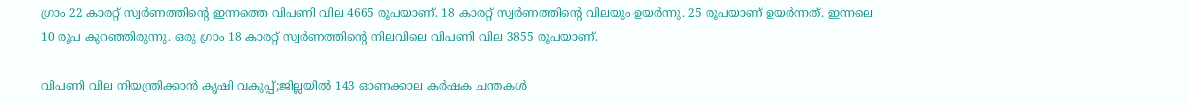ഗ്രാം 22 കാരറ്റ് സ്വര്‍ണത്തിന്റെ ഇന്നത്തെ വിപണി വില 4665 രൂപയാണ്. 18 കാരറ്റ് സ്വര്‍ണത്തിന്റെ വിലയും ഉയര്‍ന്നു. 25 രൂപയാണ് ഉയര്‍ന്നത്. ഇന്നലെ 10 രൂപ കുറഞ്ഞിരുന്നു. ഒരു ഗ്രാം 18 കാരറ്റ് സ്വര്‍ണത്തിന്റെ നിലവിലെ വിപണി വില 3855 രൂപയാണ്.

വിപണി വില നിയന്ത്രിക്കാൻ കൃഷി വകുപ്പ്;ജില്ലയിൽ 143 ഓണക്കാല കർഷക ചന്തകൾ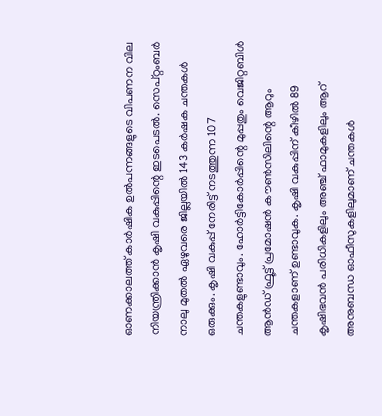ഓണക്കാലത്ത് കാർഷിക ഉൽപന്നങ്ങളുടെ വിപണന വില നിയന്ത്രിക്കാൻ കൃഷി വകുപ്പിന്റെ ഇടപെടൽ. സെപ്റ്റംബർ നാലു മുതൽ ഏഴുവരെ ജില്ലയിൽ 143 കർഷക ചന്തകൾ ഒരുക്കും. കൃഷി വകുപ്പ് നേരിട്ട് നടത്തുന്ന 107 ചന്തകളുണ്ടാവും. ഹോർട്ടികോർപ്പിന്റെ മുപ്പതും വെജിറ്റബിൾ ആൻഡ് ഫ്രൂട്ട് പ്രമോഷൻ കൗൺസിലിന്റെ ആറും ചന്തകളാണ് ഉണ്ടാവുക. കൃഷി വകുപ്പിന് കീഴിൽ 89 കൃഷിഭവൻ പരിധികളിലും അഞ്ച് ഫാമുകളിലും ആറ് അനുബന്ധ ഓഫീസുകളിലുമാണ് ചന്തകൾ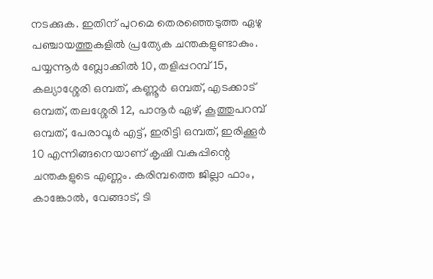നടക്കുക. ഇതിന് പുറമെ തെരഞ്ഞെടുത്ത ഏഴു പഞ്ചായത്തുകളിൽ പ്രത്യേക ചന്തകളുണ്ടാകും. പയ്യന്നൂർ ബ്ലോക്കിൽ 10, തളിപ്പറമ്പ് 15, കല്യാശ്ശേരി ഒമ്പത്, കണ്ണൂർ ഒമ്പത്, എടക്കാട് ഒമ്പത്, തലശ്ശേരി 12, പാനൂർ ഏഴ്, കൂത്തുപറമ്പ് ഒമ്പത്, പേരാവൂർ എട്ട്, ഇരിട്ടി ഒമ്പത്, ഇരിക്കൂർ 10 എന്നിങ്ങനെയാണ് കൃഷി വകുപ്പിന്റെ ചന്തകളുടെ എണ്ണം. കരിമ്പത്തെ ജില്ലാ ഫാം, കാങ്കോൽ, വേങ്ങാട്, ടി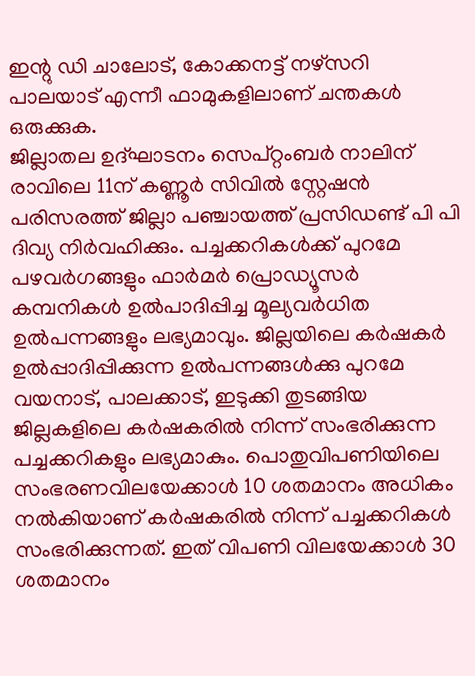ഇന്റു ഡി ചാലോട്, കോക്കനട്ട് നഴ്സറി പാലയാട് എന്നീ ഫാമുകളിലാണ് ചന്തകൾ ഒരുക്കുക.
ജില്ലാതല ഉദ്ഘാടനം സെപ്റ്റംബർ നാലിന് രാവിലെ 11ന് കണ്ണൂർ സിവിൽ സ്റ്റേഷൻ പരിസരത്ത് ജില്ലാ പഞ്ചായത്ത് പ്രസിഡണ്ട് പി പി ദിവ്യ നിർവഹിക്കും. പച്ചക്കറികൾക്ക് പുറമേ പഴവർഗങ്ങളും ഫാർമർ പ്രൊഡ്യൂസർ കമ്പനികൾ ഉൽപാദിപ്പിച്ച മൂല്യവർധിത ഉൽപന്നങ്ങളും ലഭ്യമാവും. ജില്ലയിലെ കർഷകർ ഉൽപ്പാദിപ്പിക്കുന്ന ഉൽപന്നങ്ങൾക്കു പുറമേ വയനാട്, പാലക്കാട്, ഇടുക്കി തുടങ്ങിയ ജില്ലകളിലെ കർഷകരിൽ നിന്ന് സംഭരിക്കുന്ന പച്ചക്കറികളും ലഭ്യമാകും. പൊതുവിപണിയിലെ സംഭരണവിലയേക്കാൾ 10 ശതമാനം അധികം നൽകിയാണ് കർഷകരിൽ നിന്ന് പച്ചക്കറികൾ സംഭരിക്കുന്നത്. ഇത് വിപണി വിലയേക്കാൾ 30 ശതമാനം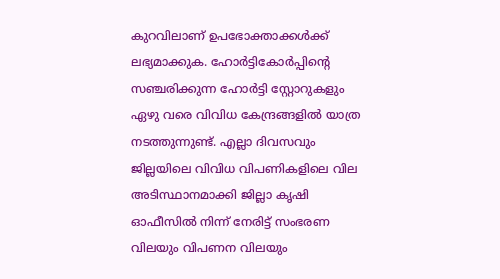കുറവിലാണ് ഉപഭോക്താക്കൾക്ക് ലഭ്യമാക്കുക. ഹോർട്ടികോർപ്പിന്റെ സഞ്ചരിക്കുന്ന ഹോർട്ടി സ്റ്റോറുകളും ഏഴു വരെ വിവിധ കേന്ദ്രങ്ങളിൽ യാത്ര നടത്തുന്നുണ്ട്. എല്ലാ ദിവസവും ജില്ലയിലെ വിവിധ വിപണികളിലെ വില അടിസ്ഥാനമാക്കി ജില്ലാ കൃഷി ഓഫീസിൽ നിന്ന് നേരിട്ട് സംഭരണ വിലയും വിപണന വിലയും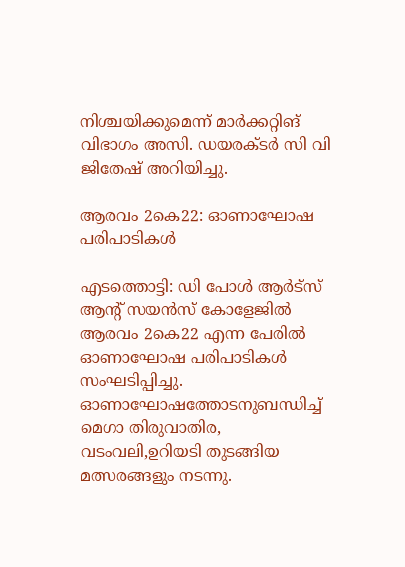നിശ്ചയിക്കുമെന്ന് മാർക്കറ്റിങ് വിഭാഗം അസി. ഡയരക്ടർ സി വി ജിതേഷ് അറിയിച്ചു.

ആരവം 2കെ22: ഓണാഘോഷ പരിപാടികള്‍

എടത്തൊട്ടി: ഡി പോള്‍ ആര്‍ട്സ് ആന്റ് സയന്‍സ് കോളേജില്‍ ആരവം 2കെ22 എന്ന പേരില്‍ ഓണാഘോഷ പരിപാടികള്‍ സംഘടിപ്പിച്ചു. ഓണാഘോഷത്തോടനുബന്ധിച്ച് മെഗാ തിരുവാതിര, വടംവലി,ഉറിയടി തുടങ്ങിയ മത്സരങ്ങളും നടന്നു.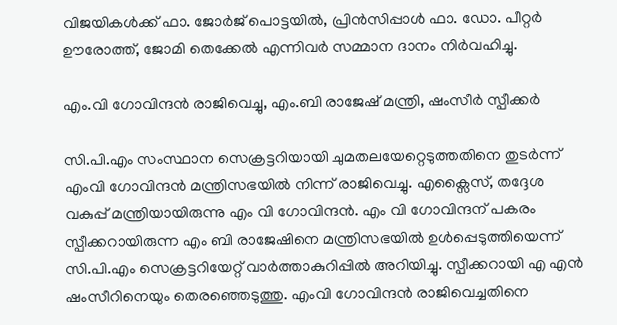വിജയികള്‍ക്ക് ഫാ. ജോര്‍ജ് പൊട്ടയില്‍, പ്രിന്‍സിപ്പാള്‍ ഫാ. ഡോ. പീറ്റര്‍ ഊരോത്ത്, ജോമി തെക്കേല്‍ എന്നിവര്‍ സമ്മാന ദാനം നിര്‍വഹിച്ചു.

എം.വി ഗോവിന്ദന്‍ രാജിവെച്ചു, എം.ബി രാജേഷ് മന്ത്രി, ഷംസീര്‍ സ്പീക്കര്‍

സി.പി.എം സംസ്ഥാന സെക്രട്ടറിയായി ചുമതലയേറ്റെടുത്തതിനെ തുടര്‍ന്ന് എംവി ഗോവിന്ദന്‍ മന്ത്രിസഭയില്‍ നിന്ന് രാജിവെച്ചു. എക്സൈസ്, തദ്ദേശ വകുപ്പ് മന്ത്രിയായിരുന്നു എം വി ഗോവിന്ദന്‍. എം വി ഗോവിന്ദന് പകരം സ്പീക്കറായിരുന്ന എം ബി രാജേഷിനെ മന്ത്രിസഭയില്‍ ഉള്‍പ്പെടുത്തിയെന്ന് സി.പി.എം സെക്രട്ടറിയേറ്റ് വാര്‍ത്താകുറിപ്പില്‍ അറിയിച്ചു. സ്പീക്കറായി എ എന്‍ ഷംസീറിനെയും തെരഞ്ഞെടുത്തു. എംവി ഗോവിന്ദന്‍ രാജിവെച്ചതിനെ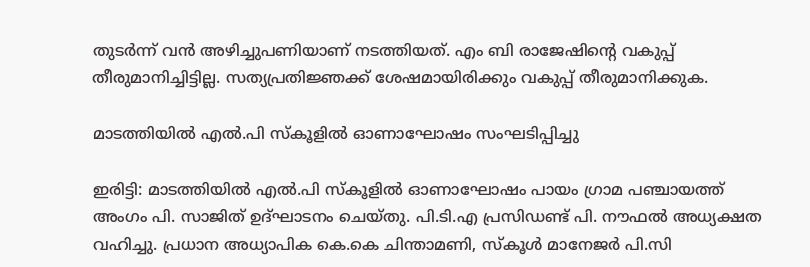തുടര്‍ന്ന് വന്‍ അഴിച്ചുപണിയാണ് നടത്തിയത്. എം ബി രാജേഷിന്റെ വകുപ്പ് തീരുമാനിച്ചിട്ടില്ല. സത്യപ്രതിജ്ഞക്ക് ശേഷമായിരിക്കും വകുപ്പ് തീരുമാനിക്കുക.

മാടത്തിയില്‍ എല്‍.പി സ്‌കൂളില്‍ ഓണാഘോഷം സംഘടിപ്പിച്ചു

ഇരിട്ടി: മാടത്തിയില്‍ എല്‍.പി സ്‌കൂളില്‍ ഓണാഘോഷം പായം ഗ്രാമ പഞ്ചായത്ത് അംഗം പി. സാജിത് ഉദ്ഘാടനം ചെയ്തു. പി.ടി.എ പ്രസിഡണ്ട് പി. നൗഫല്‍ അധ്യക്ഷത വഹിച്ചു. പ്രധാന അധ്യാപിക കെ.കെ ചിന്താമണി, സ്‌കൂള്‍ മാനേജര്‍ പി.സി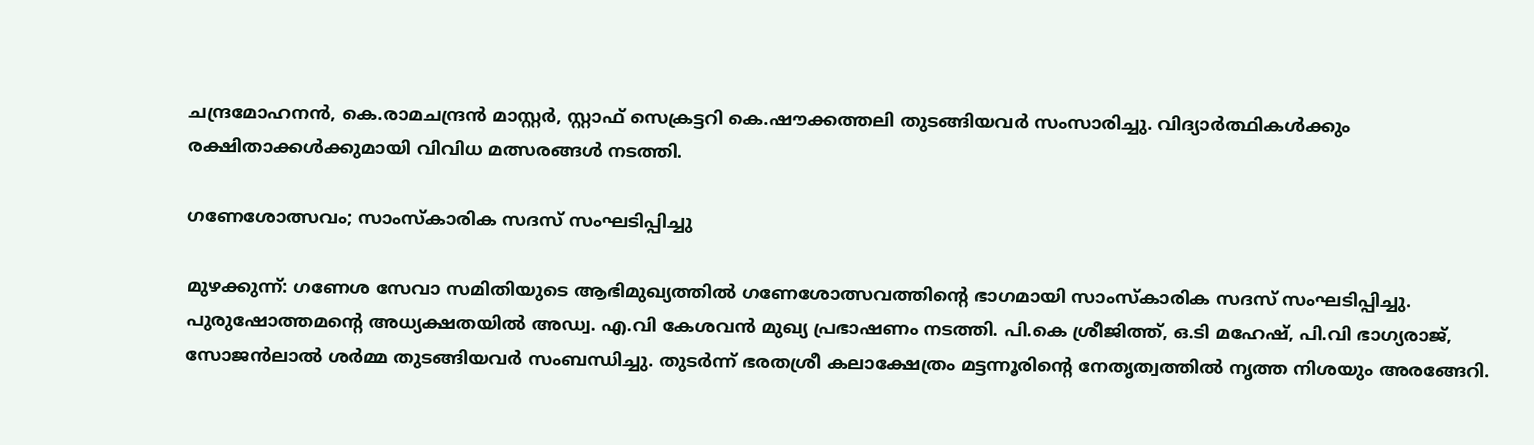ചന്ദ്രമോഹനന്‍, കെ.രാമചന്ദ്രന്‍ മാസ്റ്റര്‍, സ്റ്റാഫ് സെക്രട്ടറി കെ.ഷൗക്കത്തലി തുടങ്ങിയവര്‍ സംസാരിച്ചു. വിദ്യാര്‍ത്ഥികള്‍ക്കും രക്ഷിതാക്കള്‍ക്കുമായി വിവിധ മത്സരങ്ങള്‍ നടത്തി.

ഗണേശോത്സവം; സാംസ്‌കാരിക സദസ് സംഘടിപ്പിച്ചു

മുഴക്കുന്ന്: ഗണേശ സേവാ സമിതിയുടെ ആഭിമുഖ്യത്തില്‍ ഗണേശോത്സവത്തിന്റെ ഭാഗമായി സാംസ്‌കാരിക സദസ് സംഘടിപ്പിച്ചു. പുരുഷോത്തമന്റെ അധ്യക്ഷതയില്‍ അഡ്വ. എ.വി കേശവന്‍ മുഖ്യ പ്രഭാഷണം നടത്തി. പി.കെ ശ്രീജിത്ത്, ഒ.ടി മഹേഷ്, പി.വി ഭാഗ്യരാജ്, സോജന്‍ലാല്‍ ശര്‍മ്മ തുടങ്ങിയവര്‍ സംബന്ധിച്ചു. തുടര്‍ന്ന് ഭരതശ്രീ കലാക്ഷേത്രം മട്ടന്നൂരിന്റെ നേതൃത്വത്തില്‍ നൃത്ത നിശയും അരങ്ങേറി.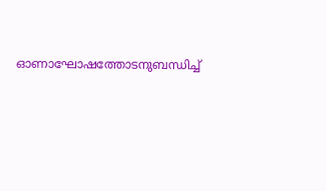ഓണാഘോഷത്തോടനുബന്ധിച്ച്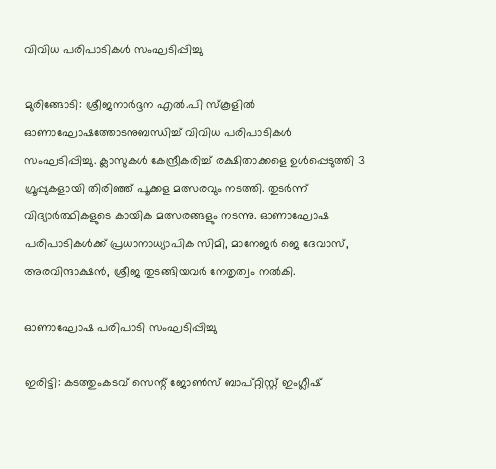വിവിധ പരിപാടികള്‍ സംഘടിപ്പിച്ചു

മുരിങ്ങോടി: ശ്രീജനാര്‍ദ്ദന എല്‍.പി സ്‌കൂളില്‍ ഓണാഘോഷത്തോടനുബന്ധിച്ച് വിവിധ പരിപാടികള്‍ സംഘടിപ്പിച്ചു. ക്ലാസുകള്‍ കേന്ദ്രീകരിച്ച് രക്ഷിതാക്കളെ ഉള്‍പ്പെടുത്തി 3 ഗ്രൂപ്പുകളായി തിരിഞ്ഞ് പൂക്കള മത്സരവും നടത്തി. തുടര്‍ന്ന് വിദ്യാര്‍ത്ഥികളുടെ കായിക മത്സരങ്ങളും നടന്നു. ഓണാഘോഷ പരിപാടികള്‍ക്ക് പ്രധാനാധ്യാപിക സിമി, മാനേജര്‍ ജെ ദേവാസ്, അരവിന്ദാക്ഷന്‍, ശ്രീജ തുടങ്ങിയവര്‍ നേതൃത്വം നല്‍കി.

ഓണാഘോഷ പരിപാടി സംഘടിപ്പിച്ചു

ഇരിട്ടി: കടത്തുംകടവ് സെന്റ് ജോണ്‍സ് ബാപ്റ്റിസ്റ്റ് ഇംഗ്ലീഷ്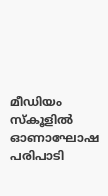മീഡിയം സ്‌കൂളില്‍ ഓണാഘോഷ പരിപാടി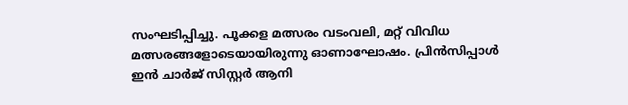സംഘടിപ്പിച്ചു. പൂക്കള മത്സരം വടംവലി, മറ്റ് വിവിധ മത്സരങ്ങളോടെയായിരുന്നു ഓണാഘോഷം. പ്രിന്‍സിപ്പാള്‍ ഇന്‍ ചാര്‍ജ് സിസ്റ്റര്‍ ആനി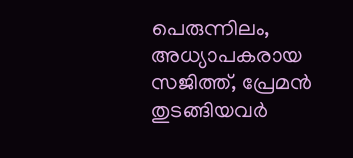പെരുന്നിലം, അധ്യാപകരായ സജിത്ത്, പ്രേമന്‍ തുടങ്ങിയവര്‍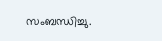സംബന്ധിച്ചു.